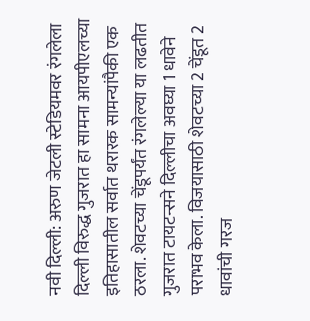नवी दिल्ली: अरुण जेटली स्टेडियमवर रंगलेला दिल्ली विरुद्ध गुजरात हा सामना आयपीएलच्या इतिहासातील सर्वात थरारक सामन्यांपैकी एक ठरला. शेवटच्या चेंडूपर्यंत रंगलेल्या या लढतीत गुजरात टायटन्सने दिल्लीचा अवघ्या 1 धावेने पराभव केला. विजयासाठी शेवटच्या 2 चेंडूत 2 धावांची गरज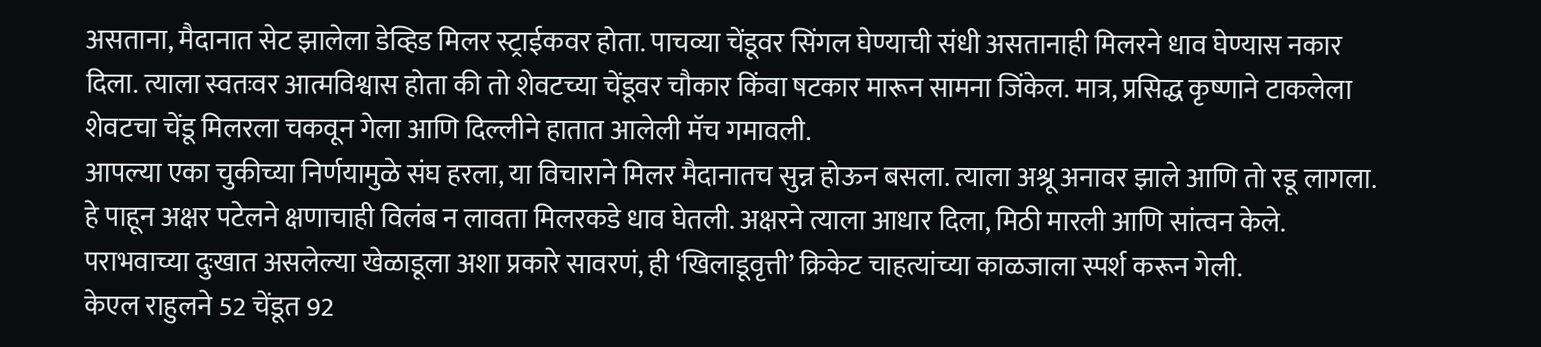असताना, मैदानात सेट झालेला डेव्हिड मिलर स्ट्राईकवर होता. पाचव्या चेंडूवर सिंगल घेण्याची संधी असतानाही मिलरने धाव घेण्यास नकार दिला. त्याला स्वतःवर आत्मविश्वास होता की तो शेवटच्या चेंडूवर चौकार किंवा षटकार मारून सामना जिंकेल. मात्र, प्रसिद्ध कृष्णाने टाकलेला शेवटचा चेंडू मिलरला चकवून गेला आणि दिल्लीने हातात आलेली मॅच गमावली.
आपल्या एका चुकीच्या निर्णयामुळे संघ हरला, या विचाराने मिलर मैदानातच सुन्न होऊन बसला. त्याला अश्रू अनावर झाले आणि तो रडू लागला. हे पाहून अक्षर पटेलने क्षणाचाही विलंब न लावता मिलरकडे धाव घेतली. अक्षरने त्याला आधार दिला, मिठी मारली आणि सांत्वन केले. पराभवाच्या दुःखात असलेल्या खेळाडूला अशा प्रकारे सावरणं, ही ‘खिलाडूवृत्ती’ क्रिकेट चाहत्यांच्या काळजाला स्पर्श करून गेली.
केएल राहुलने 52 चेंडूत 92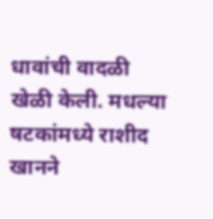धावांची वादळी खेळी केली. मधल्या षटकांमध्ये राशीद खानने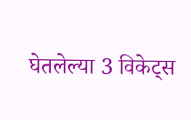घेतलेल्या 3 विकेट्स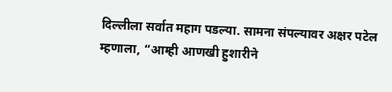दिल्लीला सर्वात महाग पडल्या. सामना संपल्यावर अक्षर पटेल म्हणाला, “आम्ही आणखी हुशारीने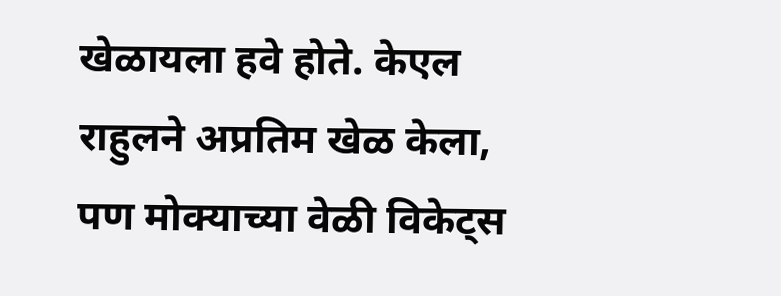खेळायला हवे होते. केएल राहुलने अप्रतिम खेळ केला, पण मोक्याच्या वेळी विकेट्स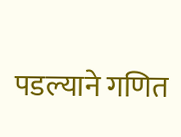पडल्याने गणित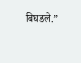बिघडले.”